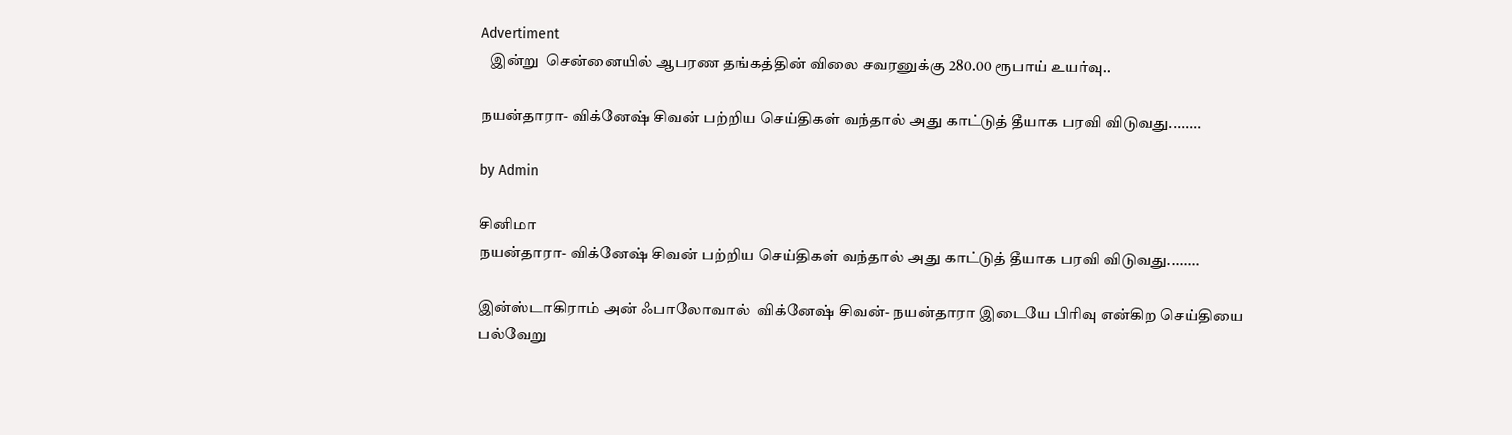Advertiment
   இன்று  சென்னையில் ஆபரண தங்கத்தின் விலை சவரனுக்கு 280.00 ரூபாய் உயர்வு..

நயன்தாரா- விக்னேஷ் சிவன் பற்றிய செய்திகள் வந்தால் அது காட்டுத் தீயாக பரவி விடுவது........

by Admin

சினிமா
நயன்தாரா- விக்னேஷ் சிவன் பற்றிய செய்திகள் வந்தால் அது காட்டுத் தீயாக பரவி விடுவது........

இன்ஸ்டாகிராம் அன் ஃபாலோவால்  விக்னேஷ் சிவன்- நயன்தாரா இடையே பிரிவு என்கிற செய்தியை பல்வேறு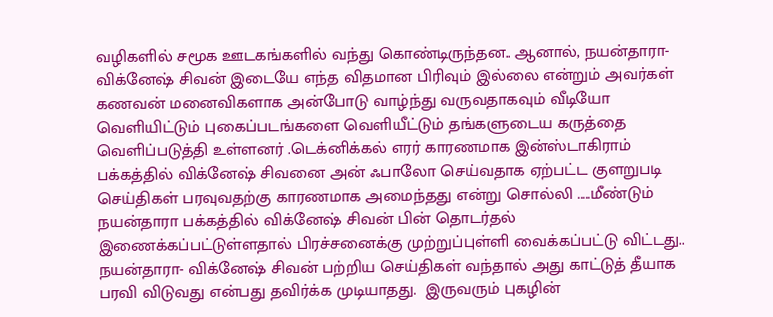வழிகளில் சமூக ஊடகங்களில் வந்து கொண்டிருந்தன.. ஆனால், நயன்தாரா- விக்னேஷ் சிவன் இடையே எந்த விதமான பிரிவும் இல்லை என்றும் அவர்கள் கணவன் மனைவிகளாக அன்போடு வாழ்ந்து வருவதாகவும் வீடியோ வெளியிட்டும் புகைப்படங்களை வெளியீட்டும் தங்களுடைய கருத்தை வெளிப்படுத்தி உள்ளனர் .டெக்னிக்கல் எரர் காரணமாக இன்ஸ்டாகிராம் பக்கத்தில் விக்னேஷ் சிவனை அன் ஃபாலோ செய்வதாக ஏற்பட்ட குளறுபடி செய்திகள் பரவுவதற்கு காரணமாக அமைந்தது என்று சொல்லி .....மீண்டும் நயன்தாரா பக்கத்தில் விக்னேஷ் சிவன் பின் தொடர்தல் இணைக்கப்பட்டுள்ளதால் பிரச்சனைக்கு முற்றுப்புள்ளி வைக்கப்பட்டு விட்டது.. நயன்தாரா- விக்னேஷ் சிவன் பற்றிய செய்திகள் வந்தால் அது காட்டுத் தீயாக பரவி விடுவது என்பது தவிர்க்க முடியாதது.  இருவரும் புகழின்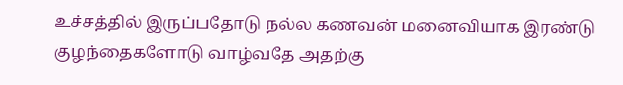உச்சத்தில் இருப்பதோடு நல்ல கணவன் மனைவியாக இரண்டு குழந்தைகளோடு வாழ்வதே அதற்கு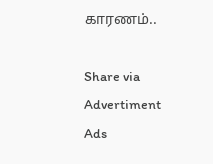காரணம்..

Share via
Advertiment
Ads